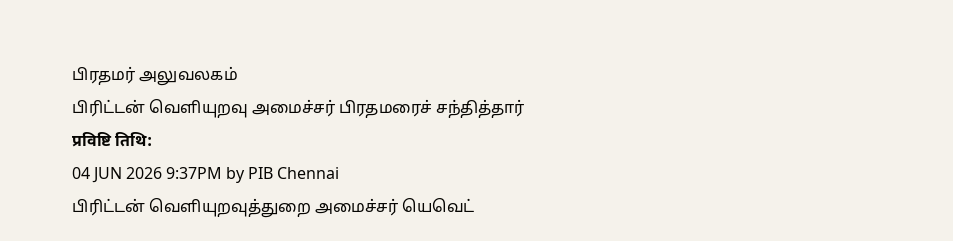பிரதமர் அலுவலகம்
பிரிட்டன் வெளியுறவு அமைச்சர் பிரதமரைச் சந்தித்தார்
प्रविष्टि तिथि:
04 JUN 2026 9:37PM by PIB Chennai
பிரிட்டன் வெளியுறவுத்துறை அமைச்சர் யெவெட்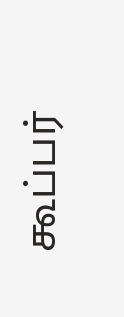கூப்பர்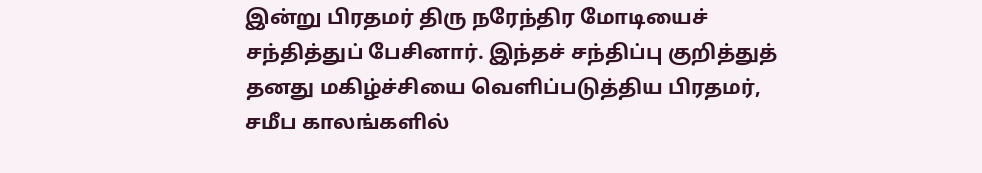இன்று பிரதமர் திரு நரேந்திர மோடியைச் சந்தித்துப் பேசினார். இந்தச் சந்திப்பு குறித்துத் தனது மகிழ்ச்சியை வெளிப்படுத்திய பிரதமர், சமீப காலங்களில்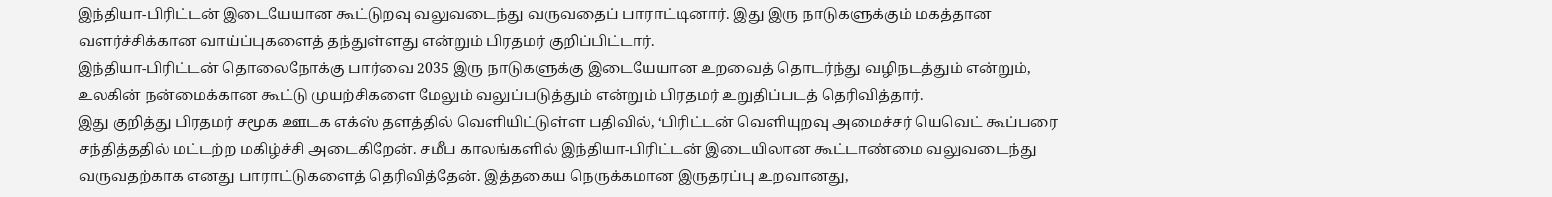இந்தியா-பிரிட்டன் இடையேயான கூட்டுறவு வலுவடைந்து வருவதைப் பாராட்டினார். இது இரு நாடுகளுக்கும் மகத்தான வளர்ச்சிக்கான வாய்ப்புகளைத் தந்துள்ளது என்றும் பிரதமர் குறிப்பிட்டார்.
இந்தியா-பிரிட்டன் தொலைநோக்கு பார்வை 2035 இரு நாடுகளுக்கு இடையேயான உறவைத் தொடர்ந்து வழிநடத்தும் என்றும், உலகின் நன்மைக்கான கூட்டு முயற்சிகளை மேலும் வலுப்படுத்தும் என்றும் பிரதமர் உறுதிப்படத் தெரிவித்தார்.
இது குறித்து பிரதமர் சமூக ஊடக எக்ஸ் தளத்தில் வெளியிட்டுள்ள பதிவில், ‘பிரிட்டன் வெளியுறவு அமைச்சர் யெவெட் கூப்பரை சந்தித்ததில் மட்டற்ற மகிழ்ச்சி அடைகிறேன். சமீப காலங்களில் இந்தியா-பிரிட்டன் இடையிலான கூட்டாண்மை வலுவடைந்து வருவதற்காக எனது பாராட்டுகளைத் தெரிவித்தேன். இத்தகைய நெருக்கமான இருதரப்பு உறவானது,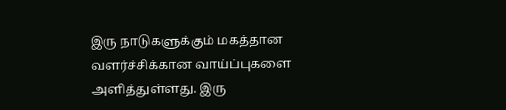இரு நாடுகளுக்கும் மகத்தான வளர்ச்சிக்கான வாய்ப்புகளை அளித்துள்ளது. இரு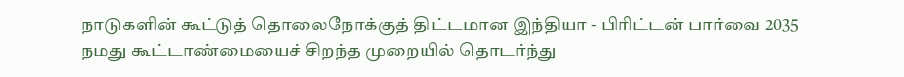நாடுகளின் கூட்டுத் தொலைநோக்குத் திட்டமான இந்தியா - பிரிட்டன் பார்வை 2035 நமது கூட்டாண்மையைச் சிறந்த முறையில் தொடர்ந்து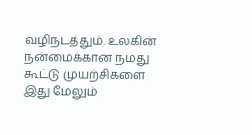வழிநடத்தும். உலகின் நன்மைக்கான நமது கூட்டு முயற்சிகளை இது மேலும்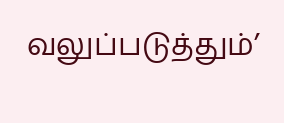வலுப்படுத்தும்’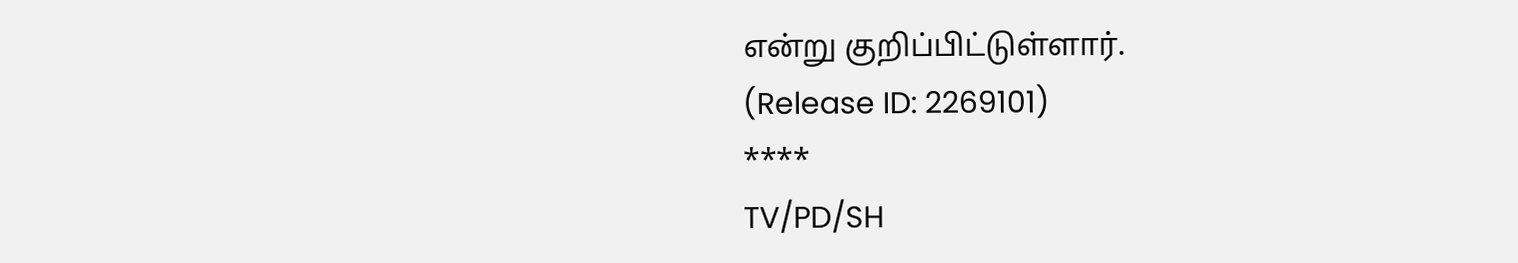என்று குறிப்பிட்டுள்ளார்.
(Release ID: 2269101)
****
TV/PD/SH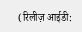(रिलीज़ आईडी: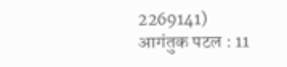2269141)
आगंतुक पटल : 11